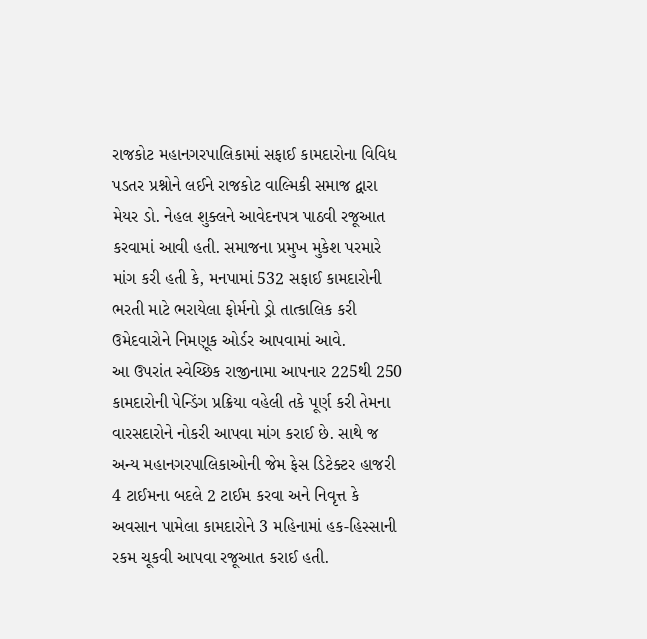રાજકોટ મહાનગરપાલિકામાં સફાઈ કામદારોના વિવિધ પડતર પ્રશ્નોને લઈને રાજકોટ વાલ્મિકી સમાજ દ્વારા મેયર ડો. નેહલ શુક્લને આવેદનપત્ર પાઠવી રજૂઆત કરવામાં આવી હતી. સમાજના પ્રમુખ મુકેશ પરમારે માંગ કરી હતી કે, મનપામાં 532 સફાઈ કામદારોની ભરતી માટે ભરાયેલા ફોર્મનો ડ્રો તાત્કાલિક કરી ઉમેદવારોને નિમણૂક ઓર્ડર આપવામાં આવે.
આ ઉપરાંત સ્વેચ્છિક રાજીનામા આપનાર 225થી 250 કામદારોની પેન્ડિંગ પ્રક્રિયા વહેલી તકે પૂર્ણ કરી તેમના વારસદારોને નોકરી આપવા માંગ કરાઈ છે. સાથે જ અન્ય મહાનગરપાલિકાઓની જેમ ફેસ ડિટેક્ટર હાજરી 4 ટાઈમના બદલે 2 ટાઈમ કરવા અને નિવૃત્ત કે અવસાન પામેલા કામદારોને 3 મહિનામાં હક-હિસ્સાની રકમ ચૂકવી આપવા રજૂઆત કરાઈ હતી.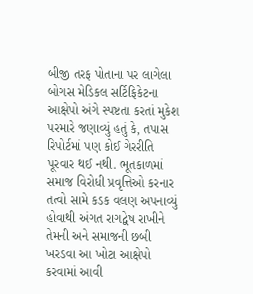બીજી તરફ પોતાના પર લાગેલા બોગસ મેડિકલ સર્ટિફિકેટના આક્ષેપો અંગે સ્પષ્ટતા કરતાં મુકેશ પરમારે જણાવ્યું હતું કે, તપાસ રિપોર્ટમાં પણ કોઈ ગેરરીતિ પૂરવાર થઈ નથી. ભૂતકાળમાં સમાજ વિરોધી પ્રવૃત્તિઓ કરનાર તત્વો સામે કડક વલણ અપનાવ્યું હોવાથી અંગત રાગદ્વેષ રાખીને તેમની અને સમાજની છબી ખરડવા આ ખોટા આક્ષેપો કરવામાં આવી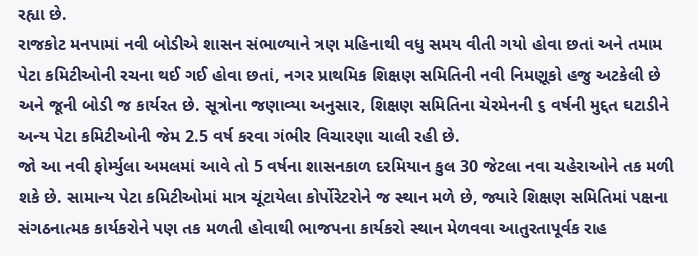રહ્યા છે.
રાજકોટ મનપામાં નવી બોડીએ શાસન સંભાળ્યાને ત્રણ મહિનાથી વધુ સમય વીતી ગયો હોવા છતાં અને તમામ પેટા કમિટીઓની રચના થઈ ગઈ હોવા છતાં, નગર પ્રાથમિક શિક્ષણ સમિતિની નવી નિમણૂકો હજુ અટકેલી છે અને જૂની બોડી જ કાર્યરત છે. સૂત્રોના જણાવ્યા અનુસાર, શિક્ષણ સમિતિના ચેરમેનની ૬ વર્ષની મુદ્દત ઘટાડીને અન્ય પેટા કમિટીઓની જેમ 2.5 વર્ષ કરવા ગંભીર વિચારણા ચાલી રહી છે.
જો આ નવી ફોર્મ્યુલા અમલમાં આવે તો 5 વર્ષના શાસનકાળ દરમિયાન કુલ 30 જેટલા નવા ચહેરાઓને તક મળી શકે છે. સામાન્ય પેટા કમિટીઓમાં માત્ર ચૂંટાયેલા કોર્પોરેટરોને જ સ્થાન મળે છે, જ્યારે શિક્ષણ સમિતિમાં પક્ષના સંગઠનાત્મક કાર્યકરોને પણ તક મળતી હોવાથી ભાજપના કાર્યકરો સ્થાન મેળવવા આતુરતાપૂર્વક રાહ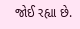જોઈ રહ્યા છે.